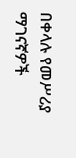በቀላሉ የመሥሪያ ማገናኛዎች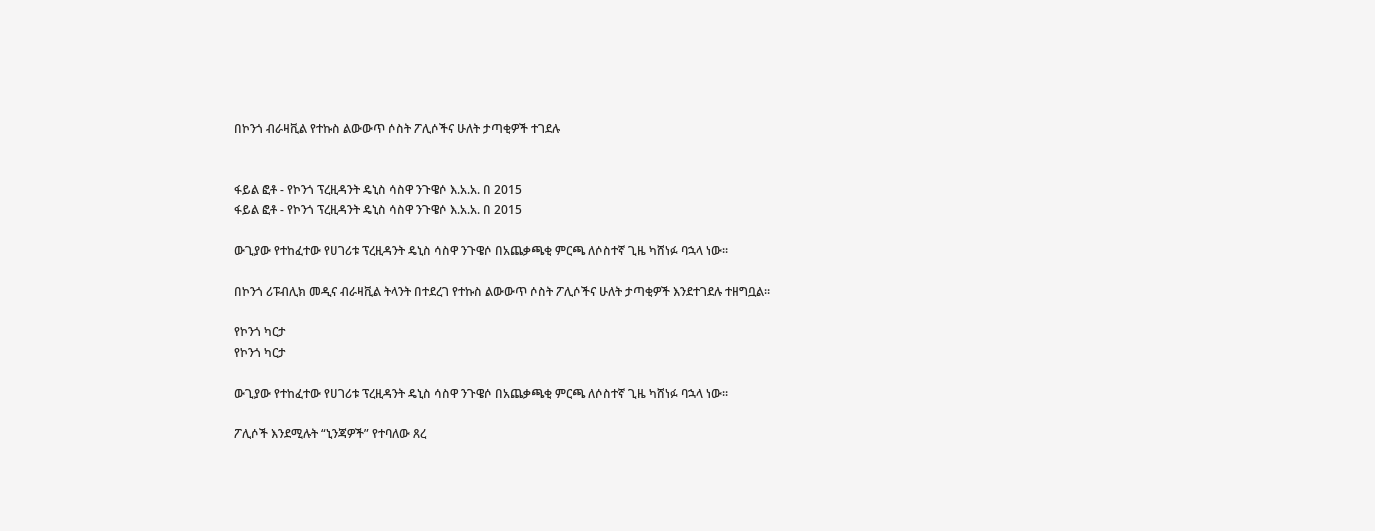በኮንጎ ብራዛቪል የተኩስ ልውውጥ ሶስት ፖሊሶችና ሁለት ታጣቂዎች ተገደሉ


ፋይል ፎቶ - የኮንጎ ፕረዚዳንት ዴኒስ ሳስዋ ንጉዌሶ እ.አ.አ. በ 2015
ፋይል ፎቶ - የኮንጎ ፕረዚዳንት ዴኒስ ሳስዋ ንጉዌሶ እ.አ.አ. በ 2015

ውጊያው የተከፈተው የሀገሪቱ ፕረዚዳንት ዴኒስ ሳስዋ ንጉዌሶ በአጨቃጫቂ ምርጫ ለሶስተኛ ጊዜ ካሸነፉ ባኋላ ነው።

በኮንጎ ሪፑብሊክ መዲና ብራዛቪል ትላንት በተደረገ የተኩስ ልውውጥ ሶስት ፖሊሶችና ሁለት ታጣቂዎች እንደተገደሉ ተዘግቧል።

የኮንጎ ካርታ
የኮንጎ ካርታ

ውጊያው የተከፈተው የሀገሪቱ ፕረዚዳንት ዴኒስ ሳስዋ ንጉዌሶ በአጨቃጫቂ ምርጫ ለሶስተኛ ጊዜ ካሸነፉ ባኋላ ነው።

ፖሊሶች እንደሚሉት “ኒንጃዎች” የተባለው ጸረ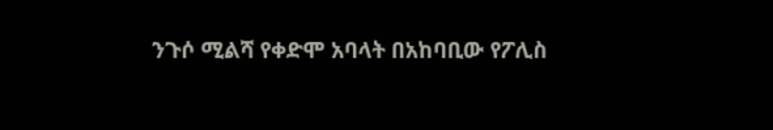ንጉሶ ሚልሻ የቀድሞ አባላት በአከባቢው የፖሊስ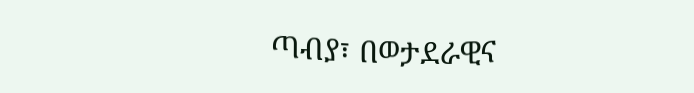ጣብያ፣ በወታደራዊና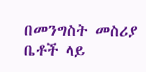በመንግስት መስሪያ ቤቶች ላይ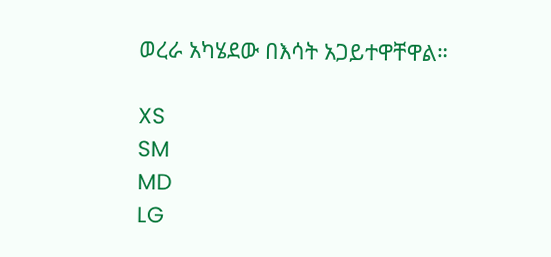ወረራ አካሄደው በእሳት አጋይተዋቸዋል።

XS
SM
MD
LG